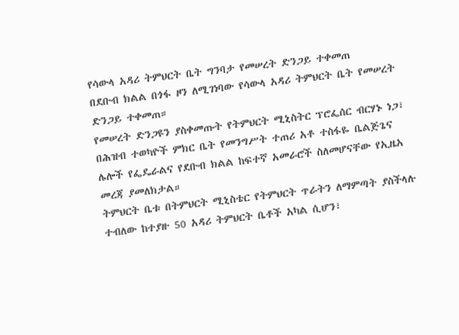የሳውላ አዳሪ ትምህርት ቤት ግንባታ የመሠረት ድንጋይ ተቀመጠ
በደቡብ ክልል በጎፋ ዞን ለሚገነባው የሳውላ አዳሪ ትምህርት ቤት የመሠረት ድንጋይ ተቀመጠ።
የመሠረት ድንጋዩን ያስቀመጡት የትምህርት ሚኒስትር ፕሮፌሰር ብርሃኑ ነጋ፣ በሕዝብ ተወካዮች ምክር ቤት የመንግሥት ተጠሪ አቶ ተስፋዬ ቤልጅጌና ሌሎች የፌዴራልና የደቡብ ክልል ከፍተኛ አመራሮች ስለመሆናቸው የኢዜአ መረጃ ያመለክታል።
ትምህርት ቤቱ በትምህርት ሚኒስቴር የትምህርት ጥራትን ለማምጣት ያስችላሉ ተብለው ከተያዙ 50 አዳሪ ትምህርት ቤቶች አካል ሲሆን፣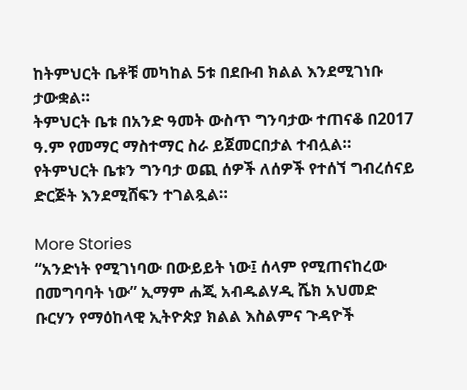ከትምህርት ቤቶቹ መካከል 5ቱ በደቡብ ክልል እንደሚገነቡ ታውቋል።
ትምህርት ቤቱ በአንድ ዓመት ውስጥ ግንባታው ተጠናቆ በ2017 ዓ.ም የመማር ማስተማር ስራ ይጀመርበታል ተብሏል።
የትምህርት ቤቱን ግንባታ ወጪ ሰዎች ለሰዎች የተሰኘ ግብረሰናይ ድርጅት እንደሚሸፍን ተገልጿል።

More Stories
“አንድነት የሚገነባው በውይይት ነው፤ ሰላም የሚጠናከረው በመግባባት ነው” ኢማም ሐጂ አብዱልሃዲ ሼክ አህመድ ቡርሃን የማዕከላዊ ኢትዮጵያ ክልል እስልምና ጉዳዮች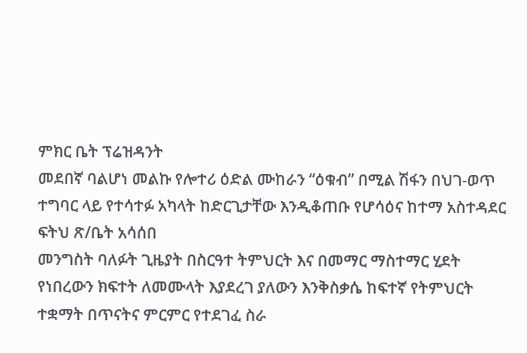ምክር ቤት ፕሬዝዳንት
መደበኛ ባልሆነ መልኩ የሎተሪ ዕድል ሙከራን “ዕቁብ” በሚል ሽፋን በህገ-ወጥ ተግባር ላይ የተሳተፉ አካላት ከድርጊታቸው እንዲቆጠቡ የሆሳዕና ከተማ አስተዳደር ፍትህ ጽ/ቤት አሳሰበ
መንግስት ባለፉት ጊዜያት በስርዓተ ትምህርት እና በመማር ማስተማር ሂደት የነበረውን ክፍተት ለመሙላት እያደረገ ያለውን እንቅስቃሴ ከፍተኛ የትምህርት ተቋማት በጥናትና ምርምር የተደገፈ ስራ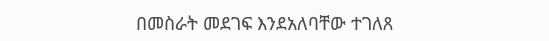በመስራት መደገፍ እንደአለባቸው ተገለጸ